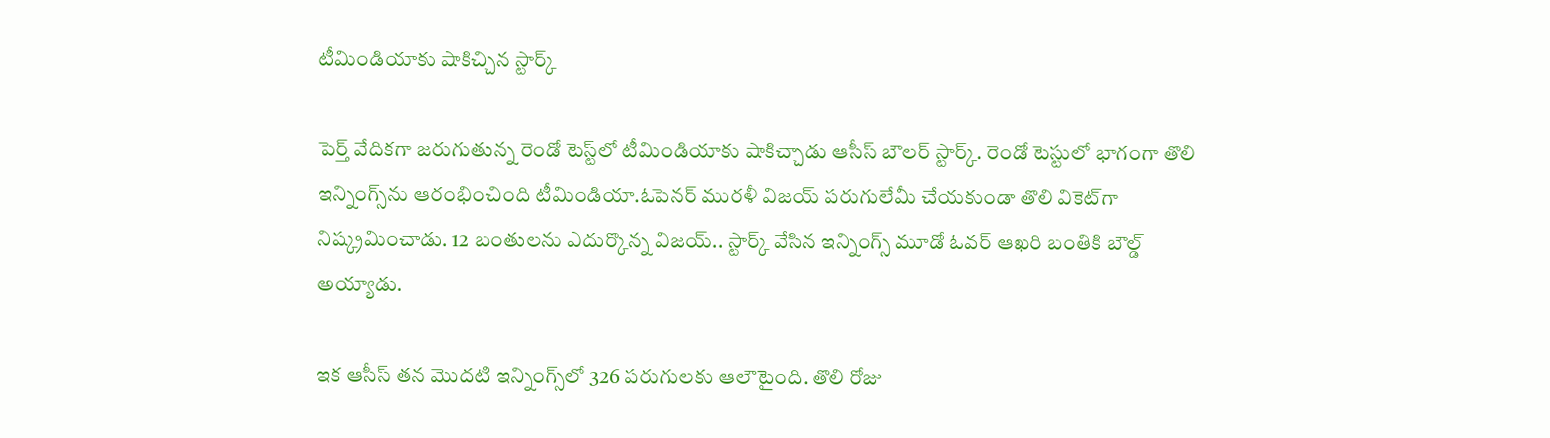టీమిండియాకు షాకిచ్చిన స్టార్క్‌

పెర్త్ వేదిక‌గా జ‌రుగుతున్న రెండో టెస్ట్‌లో టీమిండియాకు షాకిచ్చాడు ఆసీస్ బౌల‌ర్ స్టార్క్‌. రెండో టెస్టులో భాగంగా తొలి ఇన్నింగ్స్‌ను ఆరంభించింది టీమిండియా.ఓపెనర్‌ మురళీ విజయ్‌ పరుగులేమీ చేయకుండా తొలి వికెట్‌గా నిష్క్రమించాడు. 12 బంతులను ఎదుర్కొన్న విజయ్‌.. స్టార్క్‌ వేసిన ఇన్నింగ్స్‌ మూడో ఓవర్‌ ఆఖరి బంతికి బౌల్డ్‌ అయ్యాడు.

ఇక ఆసీస్ త‌న మొద‌టి ఇన్నింగ్స్‌లో 326 పరుగులకు ఆలౌటైంది. తొలి రోజు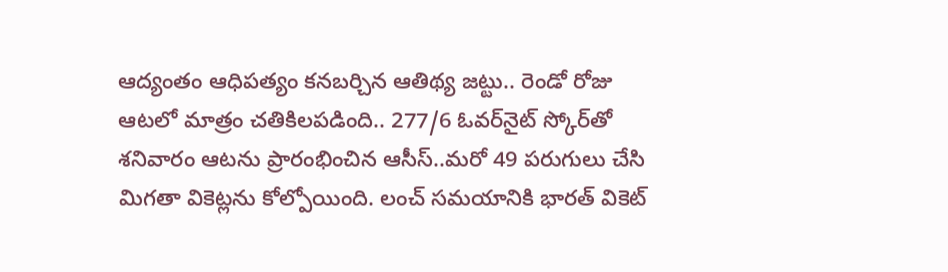ఆద్యంతం ఆధిపత్యం కనబర్చిన ఆతిథ్య జట్టు.. రెండో రోజు ఆటలో మాత్రం చ‌తికిల‌ప‌డింది.. 277/6 ఓవర్‌నైట్‌ స్కోర్‌తో శనివారం ఆటను ప్రారంభించిన ఆసీస్‌..మరో 49 పరుగులు చేసి మిగతా వికెట్లను కోల్పోయింది. లంచ్‌ సమయానికి భారత్‌ వికెట్‌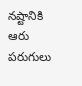నష్టానికి ఆరు పరుగులు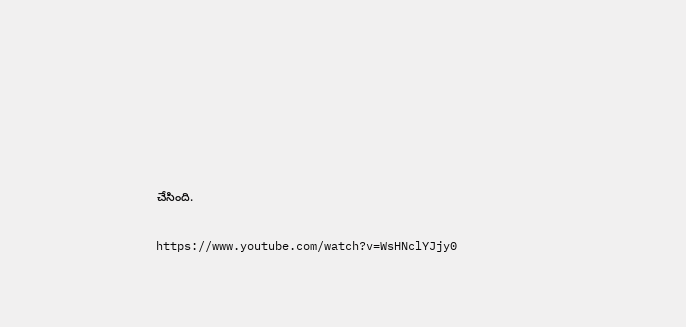చేసింది.

https://www.youtube.com/watch?v=WsHNclYJjy0